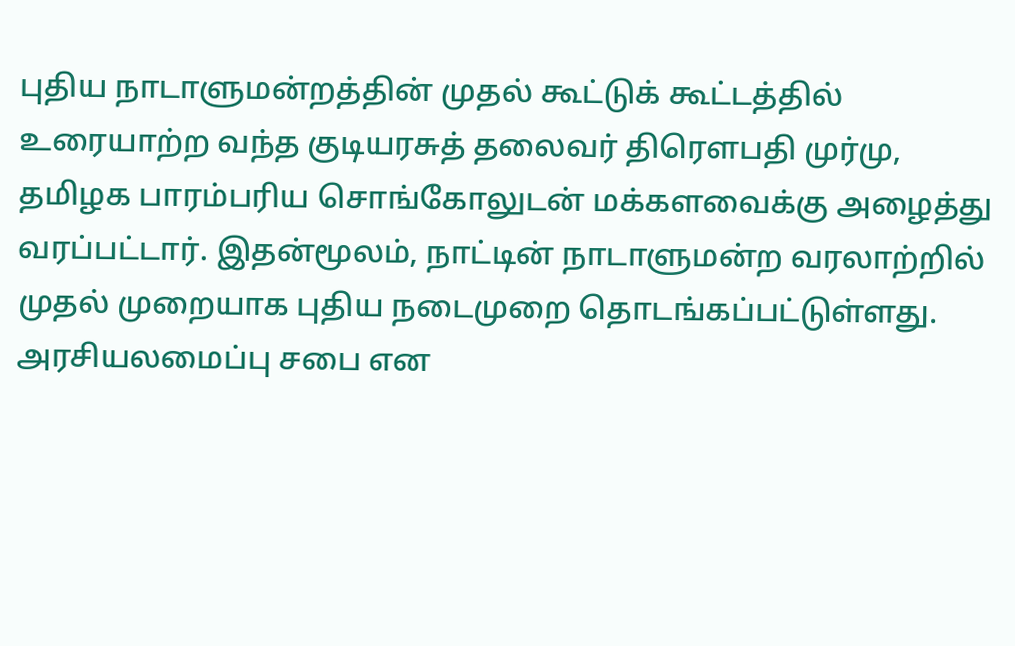புதிய நாடாளுமன்றத்தின் முதல் கூட்டுக் கூட்டத்தில் உரையாற்ற வந்த குடியரசுத் தலைவர் திரெளபதி முர்மு, தமிழக பாரம்பரிய சொங்கோலுடன் மக்களவைக்கு அழைத்து வரப்பட்டார். இதன்மூலம், நாட்டின் நாடாளுமன்ற வரலாற்றில் முதல் முறையாக புதிய நடைமுறை தொடங்கப்பட்டுள்ளது.
அரசியலமைப்பு சபை என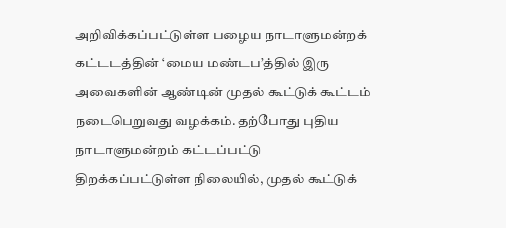அறிவிக்கப்பட்டுள்ள பழைய நாடாளுமன்றக் கட்டடத்தின் ‘மைய மண்டப’த்தில் இரு அவைகளின் ஆண்டின் முதல் கூட்டுக் கூட்டம் நடைபெறுவது வழக்கம். தற்போது புதிய நாடாளுமன்றம் கட்டப்பட்டு திறக்கப்பட்டுள்ள நிலையில், முதல் கூட்டுக்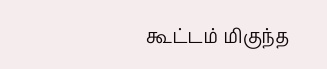கூட்டம் மிகுந்த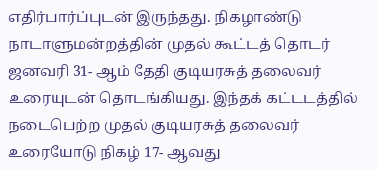எதிர்பார்ப்புடன் இருந்தது. நிகழாண்டு நாடாளுமன்றத்தின் முதல் கூட்டத் தொடர் ஜனவரி 31- ஆம் தேதி குடியரசுத் தலைவர் உரையுடன் தொடங்கியது. இந்தக் கட்டடத்தில் நடைபெற்ற முதல் குடியரசுத் தலைவர் உரையோடு நிகழ் 17- ஆவது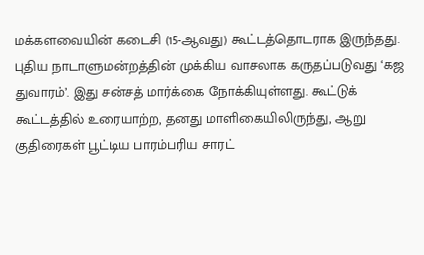மக்களவையின் கடைசி (15-ஆவது) கூட்டத்தொடராக இருந்தது.
புதிய நாடாளுமன்றத்தின் முக்கிய வாசலாக கருதப்படுவது ‘கஜ துவாரம்’. இது சன்சத் மார்க்கை நோக்கியுள்ளது. கூட்டுக் கூட்டத்தில் உரையாற்ற, தனது மாளிகையிலிருந்து, ஆறு குதிரைகள் பூட்டிய பாரம்பரிய சாரட்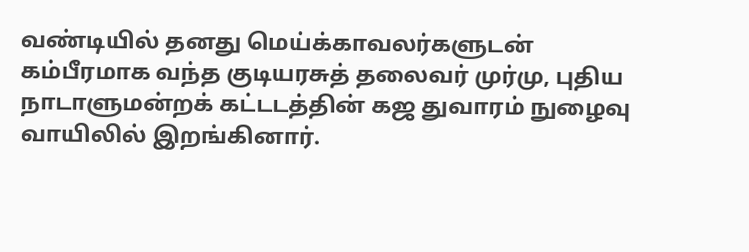வண்டியில் தனது மெய்க்காவலர்களுடன் கம்பீரமாக வந்த குடியரசுத் தலைவர் முர்மு, புதிய நாடாளுமன்றக் கட்டடத்தின் கஜ துவாரம் நுழைவு வாயிலில் இறங்கினார்.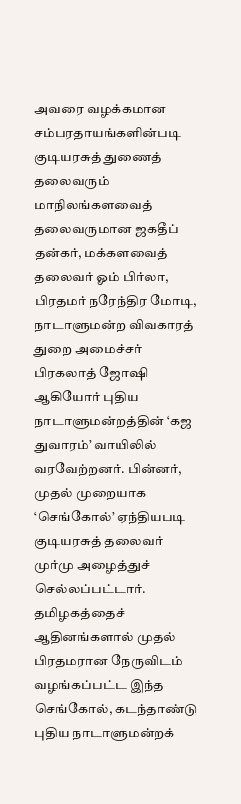அவரை வழக்கமான சம்பரதாயங்களின்படி குடியரசுத் துணைத் தலைவரும் மாநிலங்களவைத் தலைவருமான ஜகதீப் தன்கர், மக்களவைத் தலைவர் ஓம் பிர்லா, பிரதமர் நரேந்திர மோடி, நாடாளுமன்ற விவகாரத் துறை அமைச்சர் பிரகலாத் ஜோஷி ஆகியோர் புதிய நாடாளுமன்றத்தின் ‘கஜ துவாரம்’ வாயிலில் வரவேற்றனர். பின்னர், முதல் முறையாக ‘செங்கோல்’ ஏந்தியபடி குடியரசுத் தலைவர் முர்மு அழைத்துச் செல்லப்பட்டார்.
தமிழகத்தைச் ஆதினங்களால் முதல் பிரதமரான நேருவிடம் வழங்கப்பட்ட இந்த செங்கோல், கடந்தாண்டு புதிய நாடாளுமன்றக்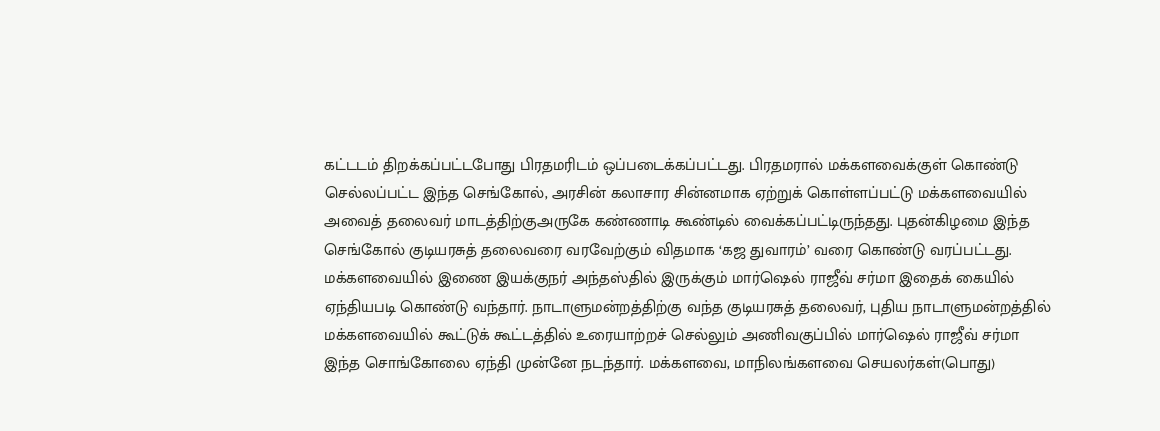கட்டடம் திறக்கப்பட்டபோது பிரதமரிடம் ஒப்படைக்கப்பட்டது. பிரதமரால் மக்களவைக்குள் கொண்டு செல்லப்பட்ட இந்த செங்கோல், அரசின் கலாசார சின்னமாக ஏற்றுக் கொள்ளப்பட்டு மக்களவையில் அவைத் தலைவர் மாடத்திற்குஅருகே கண்ணாடி கூண்டில் வைக்கப்பட்டிருந்தது. புதன்கிழமை இந்த செங்கோல் குடியரசுத் தலைவரை வரவேற்கும் விதமாக ‘கஜ துவாரம்’ வரை கொண்டு வரப்பட்டது.
மக்களவையில் இணை இயக்குநர் அந்தஸ்தில் இருக்கும் மார்ஷெல் ராஜீவ் சர்மா இதைக் கையில் ஏந்தியபடி கொண்டு வந்தார். நாடாளுமன்றத்திற்கு வந்த குடியரசுத் தலைவர், புதிய நாடாளுமன்றத்தில் மக்களவையில் கூட்டுக் கூட்டத்தில் உரையாற்றச் செல்லும் அணிவகுப்பில் மார்ஷெல் ராஜீவ் சர்மா இந்த சொங்கோலை ஏந்தி முன்னே நடந்தார். மக்களவை, மாநிலங்களவை செயலர்கள்(பொது)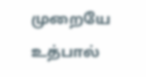முறையே உத்பால்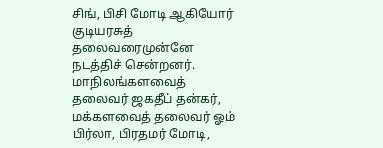சிங், பிசி மோடி ஆகியோர் குடியரசுத் தலைவரைமுன்னே நடத்திச் சென்றனர்.
மாநிலங்களவைத் தலைவர் ஜகதீப் தன்கர், மக்களவைத் தலைவர் ஓம் பிர்லா, பிரதமர் மோடி,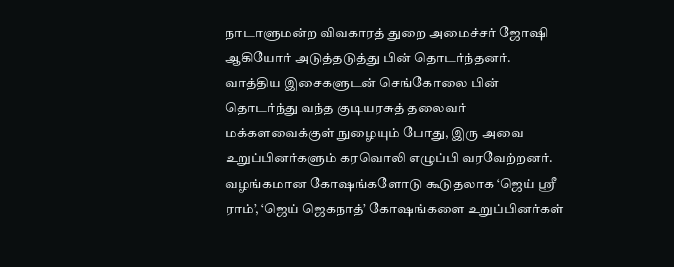நாடாளுமன்ற விவகாரத் துறை அமைச்சர் ஜோஷி ஆகியோர் அடுத்தடுத்து பின் தொடர்ந்தனர். வாத்திய இசைகளுடன் செங்கோலை பின் தொடர்ந்து வந்த குடியரசுத் தலைவர் மக்களவைக்குள் நுழையும் போது, இரு அவை உறுப்பினர்களும் கரவொலி எழுப்பி வரவேற்றனர். வழங்கமான கோஷங்களோடு கூடுதலாக ‘ஜெய் ஸ்ரீ ராம்’, ‘ஜெய் ஜெகநாத்’ கோஷங்களை உறுப்பினர்கள்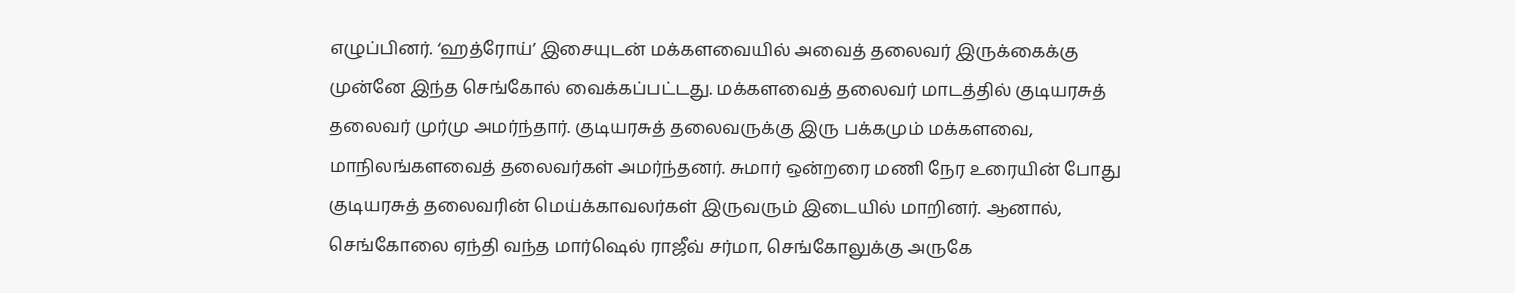எழுப்பினர். ‘ஹத்ரோய்’ இசையுடன் மக்களவையில் அவைத் தலைவர் இருக்கைக்கு முன்னே இந்த செங்கோல் வைக்கப்பட்டது. மக்களவைத் தலைவர் மாடத்தில் குடியரசுத் தலைவர் முர்மு அமர்ந்தார். குடியரசுத் தலைவருக்கு இரு பக்கமும் மக்களவை, மாநிலங்களவைத் தலைவர்கள் அமர்ந்தனர். சுமார் ஒன்றரை மணி நேர உரையின் போது குடியரசுத் தலைவரின் மெய்க்காவலர்கள் இருவரும் இடையில் மாறினர். ஆனால், செங்கோலை ஏந்தி வந்த மார்ஷெல் ராஜீவ் சர்மா, செங்கோலுக்கு அருகே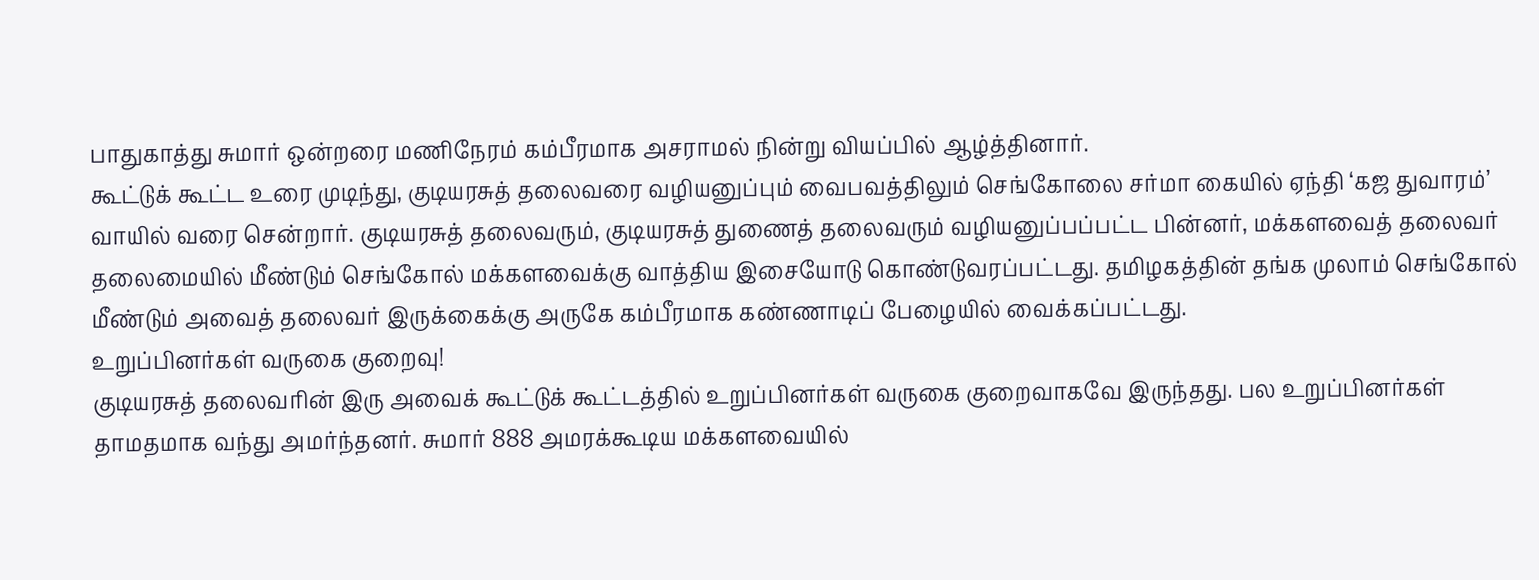பாதுகாத்து சுமார் ஒன்றரை மணிநேரம் கம்பீரமாக அசராமல் நின்று வியப்பில் ஆழ்த்தினார்.
கூட்டுக் கூட்ட உரை முடிந்து, குடியரசுத் தலைவரை வழியனுப்பும் வைபவத்திலும் செங்கோலை சர்மா கையில் ஏந்தி ‘கஜ துவாரம்’ வாயில் வரை சென்றார். குடியரசுத் தலைவரும், குடியரசுத் துணைத் தலைவரும் வழியனுப்பப்பட்ட பின்னர், மக்களவைத் தலைவர் தலைமையில் மீண்டும் செங்கோல் மக்களவைக்கு வாத்திய இசையோடு கொண்டுவரப்பட்டது. தமிழகத்தின் தங்க முலாம் செங்கோல் மீண்டும் அவைத் தலைவர் இருக்கைக்கு அருகே கம்பீரமாக கண்ணாடிப் பேழையில் வைக்கப்பட்டது.
உறுப்பினர்கள் வருகை குறைவு!
குடியரசுத் தலைவரின் இரு அவைக் கூட்டுக் கூட்டத்தில் உறுப்பினர்கள் வருகை குறைவாகவே இருந்தது. பல உறுப்பினர்கள் தாமதமாக வந்து அமர்ந்தனர். சுமார் 888 அமரக்கூடிய மக்களவையில்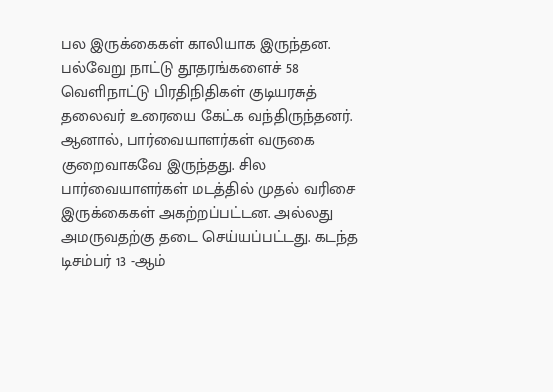பல இருக்கைகள் காலியாக இருந்தன. பல்வேறு நாட்டு தூதரங்களைச் 58 வெளிநாட்டு பிரதிநிதிகள் குடியரசுத் தலைவர் உரையை கேட்க வந்திருந்தனர். ஆனால், பார்வையாளர்கள் வருகை குறைவாகவே இருந்தது. சில பார்வையாளர்கள் மடத்தில் முதல் வரிசை இருக்கைகள் அகற்றப்பட்டன. அல்லது அமருவதற்கு தடை செய்யப்பட்டது. கடந்த டிசம்பர் 13 -ஆம்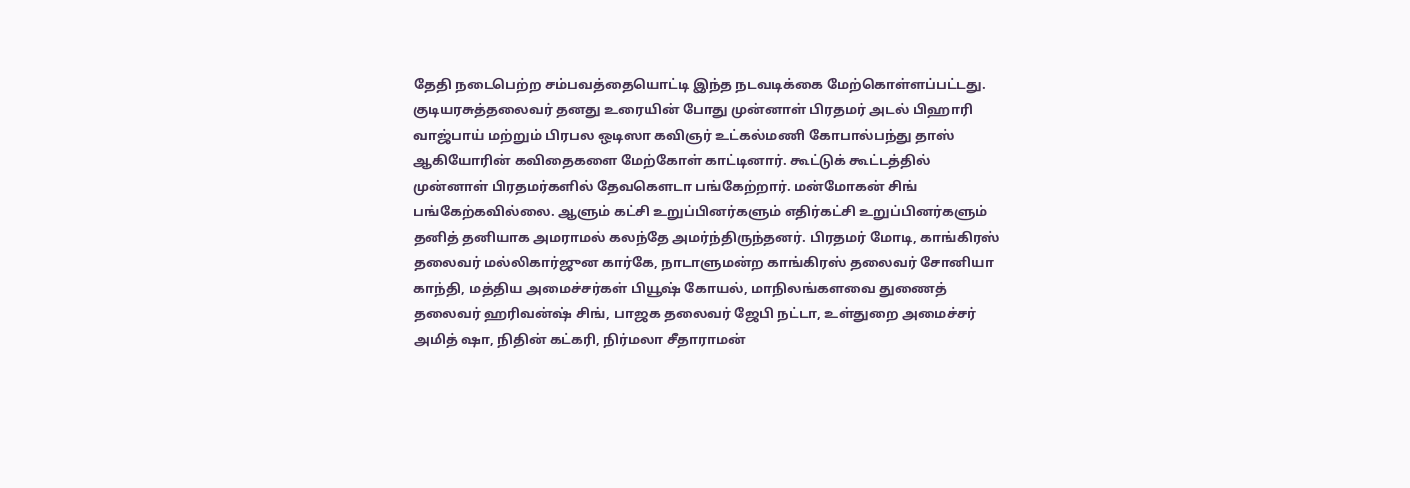தேதி நடைபெற்ற சம்பவத்தையொட்டி இந்த நடவடிக்கை மேற்கொள்ளப்பட்டது.
குடியரசுத்தலைவர் தனது உரையின் போது முன்னாள் பிரதமர் அடல் பிஹாரி வாஜ்பாய் மற்றும் பிரபல ஒடிஸா கவிஞர் உட்கல்மணி கோபால்பந்து தாஸ் ஆகியோரின் கவிதைகளை மேற்கோள் காட்டினார். கூட்டுக் கூட்டத்தில் முன்னாள் பிரதமர்களில் தேவகௌடா பங்கேற்றார். மன்மோகன் சிங் பங்கேற்கவில்லை. ஆளும் கட்சி உறுப்பினர்களும் எதிர்கட்சி உறுப்பினர்களும் தனித் தனியாக அமராமல் கலந்தே அமர்ந்திருந்தனர். பிரதமர் மோடி, காங்கிரஸ் தலைவர் மல்லிகார்ஜுன கார்கே, நாடாளுமன்ற காங்கிரஸ் தலைவர் சோனியா காந்தி, மத்திய அமைச்சர்கள் பியூஷ் கோயல், மாநிலங்களவை துணைத் தலைவர் ஹரிவன்ஷ் சிங், பாஜக தலைவர் ஜேபி நட்டா, உள்துறை அமைச்சர் அமித் ஷா, நிதின் கட்கரி, நிர்மலா சீதாராமன்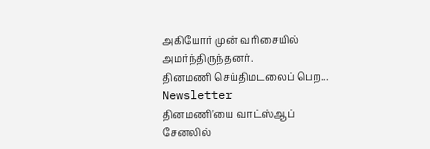அகியோர் முன் வரிசையில் அமர்ந்திருந்தனர்.
தினமணி செய்திமடலைப் பெற... Newsletter
தினமணி'யை வாட்ஸ்ஆப் சேனலில்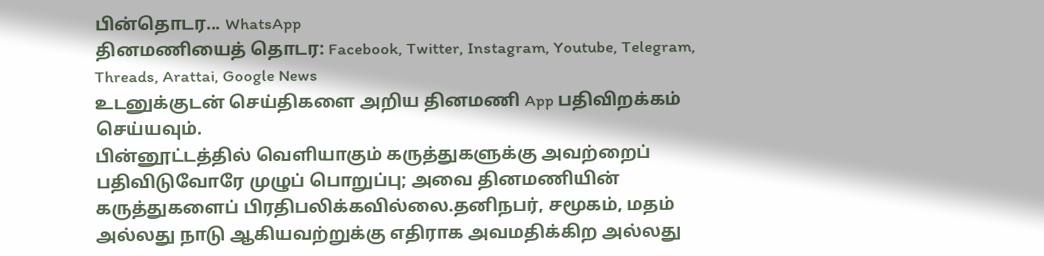பின்தொடர... WhatsApp
தினமணியைத் தொடர: Facebook, Twitter, Instagram, Youtube, Telegram, Threads, Arattai, Google News
உடனுக்குடன் செய்திகளை அறிய தினமணி App பதிவிறக்கம் செய்யவும்.
பின்னூட்டத்தில் வெளியாகும் கருத்துகளுக்கு அவற்றைப் பதிவிடுவோரே முழுப் பொறுப்பு; அவை தினமணியின் கருத்துகளைப் பிரதிபலிக்கவில்லை.தனிநபர், சமூகம், மதம் அல்லது நாடு ஆகியவற்றுக்கு எதிராக அவமதிக்கிற அல்லது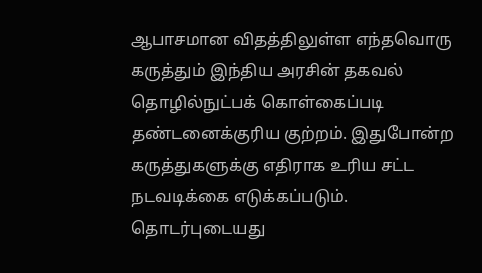ஆபாசமான விதத்திலுள்ள எந்தவொரு கருத்தும் இந்திய அரசின் தகவல் தொழில்நுட்பக் கொள்கைப்படி தண்டனைக்குரிய குற்றம். இதுபோன்ற கருத்துகளுக்கு எதிராக உரிய சட்ட நடவடிக்கை எடுக்கப்படும்.
தொடர்புடையது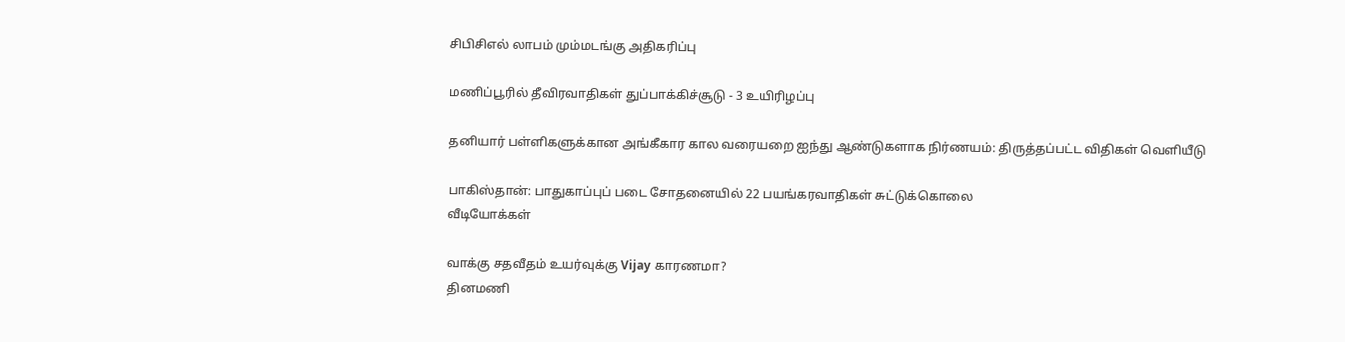சிபிசிஎல் லாபம் மும்மடங்கு அதிகரிப்பு

மணிப்பூரில் தீவிரவாதிகள் துப்பாக்கிச்சூடு - 3 உயிரிழப்பு

தனியார் பள்ளிகளுக்கான அங்கீகார கால வரையறை ஐந்து ஆண்டுகளாக நிர்ணயம்: திருத்தப்பட்ட விதிகள் வெளியீடு

பாகிஸ்தான்: பாதுகாப்புப் படை சோதனையில் 22 பயங்கரவாதிகள் சுட்டுக்கொலை
வீடியோக்கள்

வாக்கு சதவீதம் உயர்வுக்கு Vijay காரணமா?
தினமணி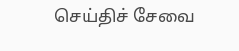செய்திச் சேவை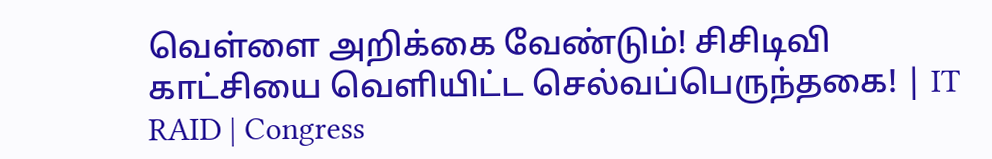வெள்ளை அறிக்கை வேண்டும்! சிசிடிவி காட்சியை வெளியிட்ட செல்வப்பெருந்தகை! | IT RAID | Congress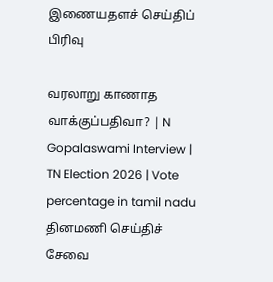இணையதளச் செய்திப் பிரிவு

வரலாறு காணாத வாக்குப்பதிவா? | N Gopalaswami Interview | TN Election 2026 | Vote percentage in tamil nadu
தினமணி செய்திச் சேவை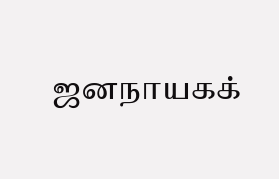ஜனநாயகக்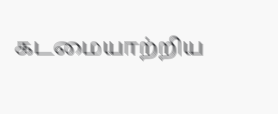கடமையாற்றிய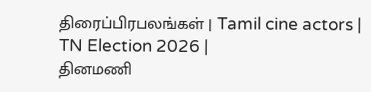திரைப்பிரபலங்கள் | Tamil cine actors | TN Election 2026 |
தினமணி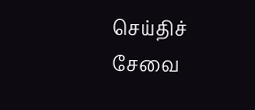செய்திச் சேவை